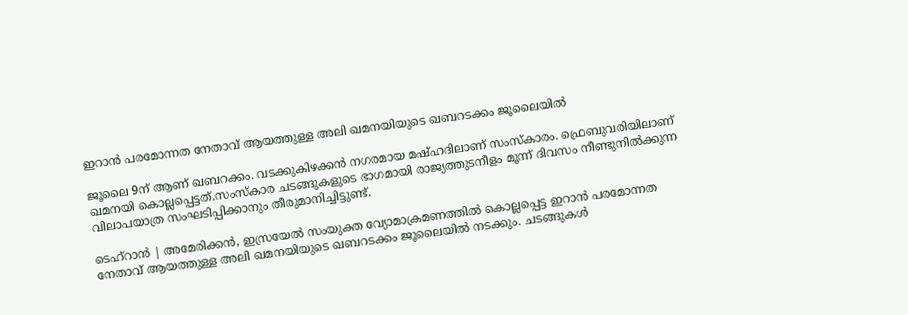ഇറാൻ പരമോന്നത നേതാവ് ആയത്തുള്ള അലി ഖമനയിയുടെ ഖബറടക്കം ജൂലൈയിൽ

ജൂലൈ 9ന് ആണ് ഖബറക്കം. വടക്കുകിഴക്കൻ നഗരമായ മഷ്ഹദിലാണ് സംസ്കാരം. ഫ്രെബുവരിയിലാണ് ഖമനയി കൊല്ലപ്പെട്ടത്.സംസ്കാര ചടങ്ങുകളുടെ ഭാഗമായി രാജ്യത്തുടനീളം മൂന്ന് ദിവസം നീണ്ടുനിൽക്കുന്ന വിലാപയാത്ര സംഘടിപ്പിക്കാനും തീരുമാനിച്ചിട്ടുണ്ട്.

ടെഹ്‌റാൻ | അമേരിക്കൻ, ഇസ്രയേൽ സംയുക്ത വ്യോമാക്രമണത്തിൽ കൊല്ലപ്പെട്ട ഇറാൻ പരമോന്നത നേതാവ് ആയത്തുള്ള അലി ഖമനയിയുടെ ഖബറടക്കം ജൂലൈയിൽ നടക്കും. ചടങ്ങുകൾ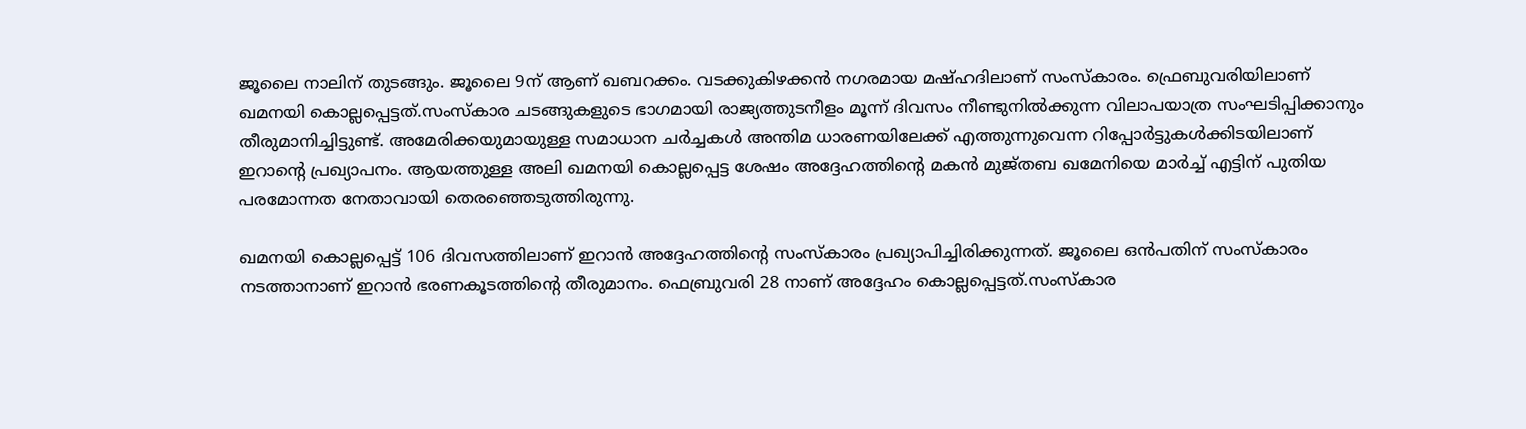ജൂലൈ നാലിന് തുടങ്ങും. ജൂലൈ 9ന് ആണ് ഖബറക്കം. വടക്കുകിഴക്കൻ നഗരമായ മഷ്ഹദിലാണ് സംസ്കാരം. ഫ്രെബുവരിയിലാണ് ഖമനയി കൊല്ലപ്പെട്ടത്.സംസ്കാര ചടങ്ങുകളുടെ ഭാഗമായി രാജ്യത്തുടനീളം മൂന്ന് ദിവസം നീണ്ടുനിൽക്കുന്ന വിലാപയാത്ര സംഘടിപ്പിക്കാനും തീരുമാനിച്ചിട്ടുണ്ട്. അമേരിക്കയുമായുള്ള സമാധാന ചർച്ചകൾ അന്തിമ ധാരണയിലേക്ക് എത്തുന്നുവെന്ന റിപ്പോർട്ടുകൾക്കിടയിലാണ് ഇറാന്‍റെ പ്രഖ്യാപനം. ആയത്തുള്ള അലി ഖമനയി കൊല്ലപ്പെട്ട ശേഷം അദ്ദേഹത്തിന്റെ മകൻ മുജ്തബ ഖമേനിയെ മാർച്ച് എട്ടിന് പുതിയ പരമോന്നത നേതാവായി തെരഞ്ഞെടുത്തിരുന്നു.

ഖമനയി കൊല്ലപ്പെട്ട് 106 ദിവസത്തിലാണ് ഇറാൻ അദ്ദേഹത്തിന്‍റെ സംസ്കാരം പ്രഖ്യാപിച്ചിരിക്കുന്നത്. ജൂലൈ ഒൻപതിന് സംസ്കാരം നടത്താനാണ് ഇറാൻ ഭരണകൂടത്തിന്‍റെ തീരുമാനം. ഫെബ്രുവരി 28 നാണ് അദ്ദേഹം കൊല്ലപ്പെട്ടത്.സംസ്കാര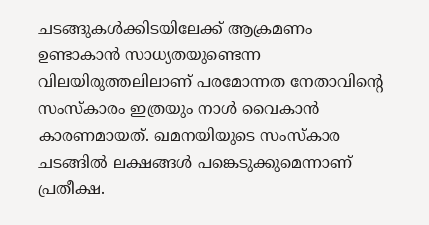ചടങ്ങുകൾക്കിടയിലേക്ക് ആക്രമണം ഉണ്ടാകാൻ സാധ്യതയുണ്ടെന്ന വിലയിരുത്തലിലാണ് പരമോന്നത നേതാവിന്‍റെ സംസ്കാരം ഇത്രയും നാൾ വൈകാൻ കാരണമായത്. ഖമനയിയുടെ സംസ്കാര ചടങ്ങിൽ ലക്ഷങ്ങൾ പങ്കെടുക്കുമെന്നാണ് പ്രതീക്ഷ.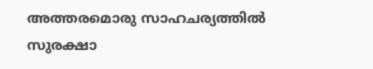അത്തരമൊരു സാഹചര്യത്തിൽ സുരക്ഷാ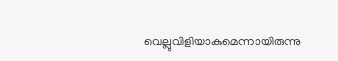വെല്ലുവിളിയാകുമെന്നായിരുന്നു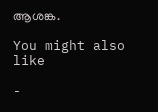ആശങ്ക.

You might also like

-